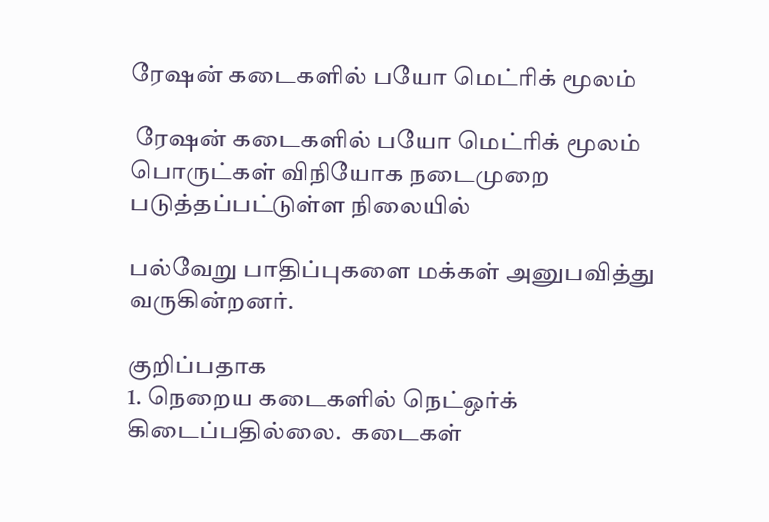ரேஷன் கடைகளில் பயோ மெட்ரிக் மூலம்

 ரேஷன் கடைகளில் பயோ மெட்ரிக் மூலம் பொருட்கள் விநியோக நடைமுறை படுத்தப்பட்டுள்ள நிலையில்

பல்வேறு பாதிப்புகளை மக்கள் அனுபவித்து வருகின்றனர்.

குறிப்பதாக
1. நெறைய கடைகளில் நெட்ஒர்க் கிடைப்பதில்லை.  கடைகள்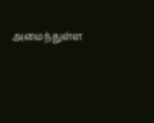அமைந்துள்ள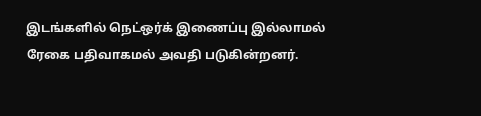இடங்களில் நெட்ஒர்க் இணைப்பு இல்லாமல் ரேகை பதிவாகமல் அவதி படுகின்றனர்.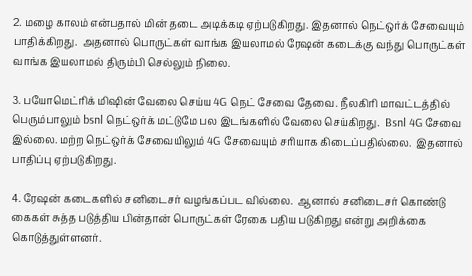2. மழை காலம் என்பதால் மின் தடை அடிக்கடி ஏற்படுகிறது. இதனால் நெட்ஒர்க் சேவையும் பாதிக்கிறது.  அதனால் பொருட்கள் வாங்க இயலாமல் ரேஷன் கடைக்கு வந்து பொருட்கள் வாங்க இயலாமல் திரும்பி செல்லும் நிலை.

3. பயோமெட்ரிக் மிஷின் வேலை செய்ய 4G நெட் சேவை தேவை. நீலகிரி மாவட்டத்தில் பெரும்பாலும் bsnl நெட்ஒர்க் மட்டுமே பல இடங்களில் வேலை செய்கிறது.  Bsnl 4G சேவை இல்லை. மற்ற நெட்ஒர்க் சேவையிலும் 4G சேவையும் சரியாக கிடைப்பதில்லை.  இதனால் பாதிப்பு ஏற்படுகிறது.

4. ரேஷன் கடைகளில் சனிடைசர் வழங்கப்பட வில்லை.  ஆனால் சனிடைசர் கொண்டு கைகள் சுத்த படுத்திய பின்தான் பொருட்கள் ரேகை பதிய படுகிறது என்று அறிக்கை கொடுத்துள்ளனர்.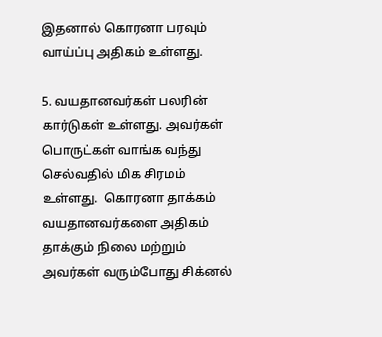இதனால் கொரனா பரவும் வாய்ப்பு அதிகம் உள்ளது.

5. வயதானவர்கள் பலரின் கார்டுகள் உள்ளது. அவர்கள் பொருட்கள் வாங்க வந்து செல்வதில் மிக சிரமம் உள்ளது.  கொரனா தாக்கம் வயதானவர்களை அதிகம் தாக்கும் நிலை மற்றும் அவர்கள் வரும்போது சிக்னல்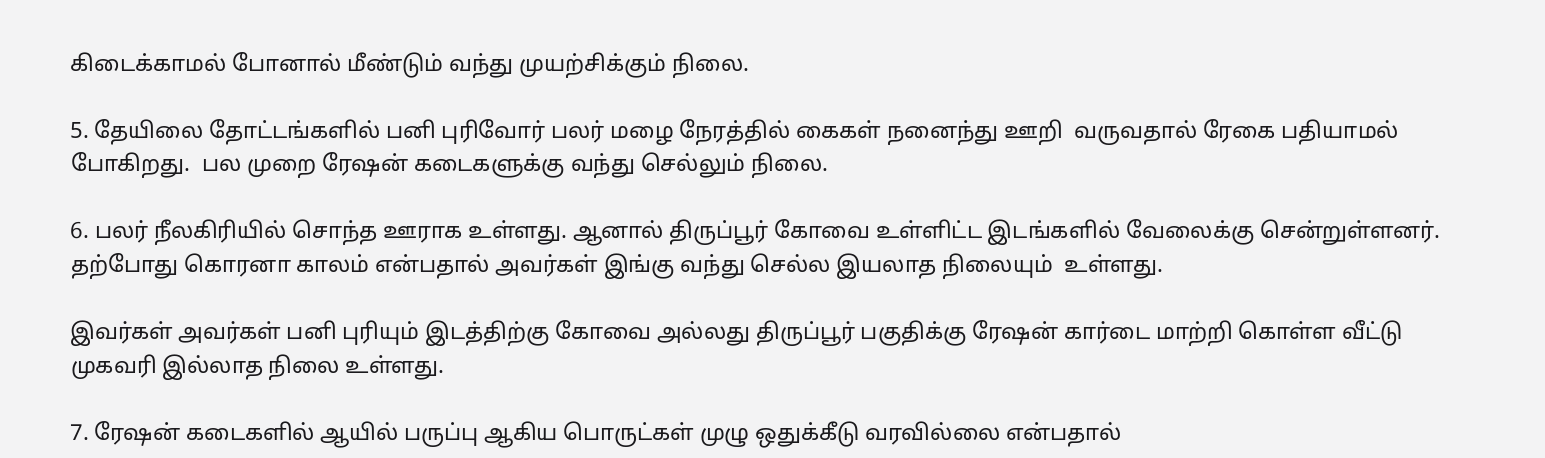கிடைக்காமல் போனால் மீண்டும் வந்து முயற்சிக்கும் நிலை.

5. தேயிலை தோட்டங்களில் பனி புரிவோர் பலர் மழை நேரத்தில் கைகள் நனைந்து ஊறி  வருவதால் ரேகை பதியாமல் போகிறது.  பல முறை ரேஷன் கடைகளுக்கு வந்து செல்லும் நிலை.

6. பலர் நீலகிரியில் சொந்த ஊராக உள்ளது. ஆனால் திருப்பூர் கோவை உள்ளிட்ட இடங்களில் வேலைக்கு சென்றுள்ளனர்.
தற்போது கொரனா காலம் என்பதால் அவர்கள் இங்கு வந்து செல்ல இயலாத நிலையும்  உள்ளது.

இவர்கள் அவர்கள் பனி புரியும் இடத்திற்கு கோவை அல்லது திருப்பூர் பகுதிக்கு ரேஷன் கார்டை மாற்றி கொள்ள வீட்டு முகவரி இல்லாத நிலை உள்ளது.

7. ரேஷன் கடைகளில் ஆயில் பருப்பு ஆகிய பொருட்கள் முழு ஒதுக்கீடு வரவில்லை என்பதால்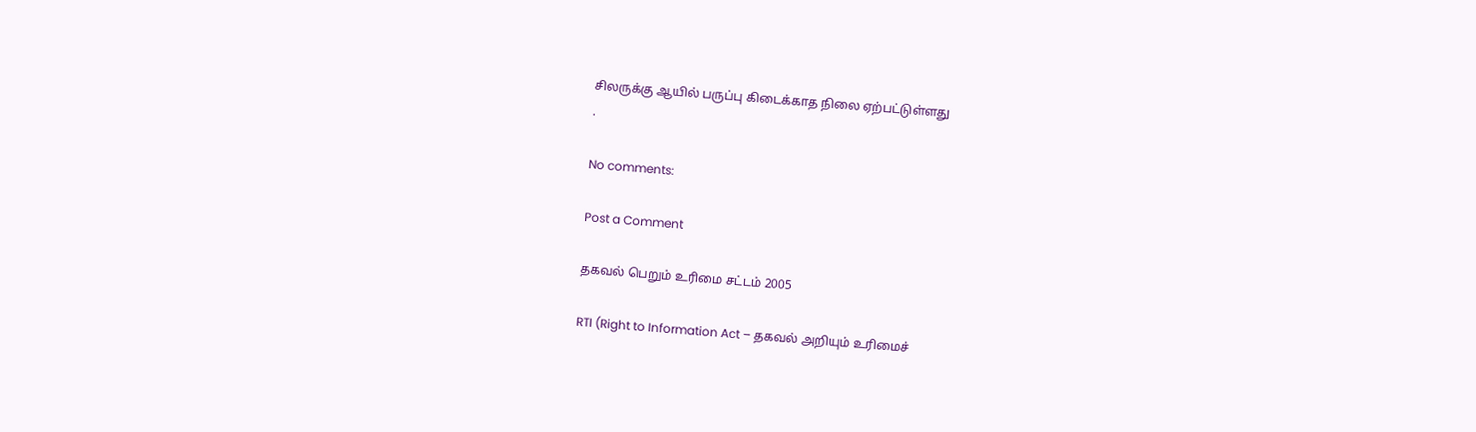சிலருக்கு ஆயில் பருப்பு கிடைக்காத நிலை ஏற்பட்டுள்ளது
.

No comments:

Post a Comment

தகவல் பெறும் உரிமை சட்டம் 2005

RTI (Right to Information Act – தகவல் அறியும் உரிமைச்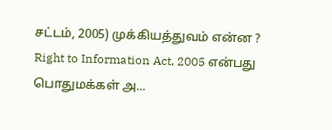சட்டம், 2005) முக்கியத்துவம் என்ன ? Right to Information Act, 2005 என்பது பொதுமக்கள் அ...